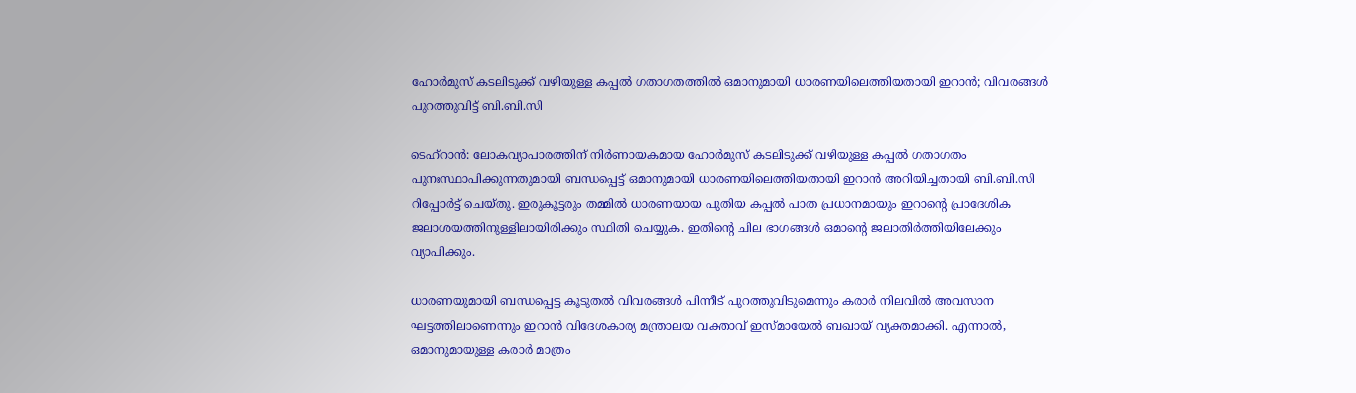ഹോർമുസ് കടലിടുക്ക് വഴിയുള്ള കപ്പൽ ഗതാഗതത്തിൽ ഒമാനുമായി ധാരണയിലെത്തിയതായി ഇറാൻ; വിവരങ്ങൾ പുറത്തുവിട്ട് ബി.ബി.സി

ടെഹ്‌റാൻ: ലോകവ്യാപാരത്തിന് നിർണായകമായ ഹോർമുസ് കടലിടുക്ക് വഴിയുള്ള കപ്പൽ ഗതാഗതം പുനഃസ്ഥാപിക്കുന്നതുമായി ബന്ധപ്പെട്ട് ഒമാനുമായി ധാരണയിലെത്തിയതായി ഇറാൻ അറിയിച്ചതായി ബി.ബി.സി റിപ്പോർട്ട് ചെയ്തു. ഇരുകൂട്ടരും തമ്മിൽ ധാരണയായ പുതിയ കപ്പൽ പാത പ്രധാനമായും ഇറാന്റെ പ്രാദേശിക ജലാശയത്തിനുള്ളിലായിരിക്കും സ്ഥിതി ചെയ്യുക. ഇതിന്റെ ചില ഭാഗങ്ങൾ ഒമാന്റെ ജലാതിർത്തിയിലേക്കും വ്യാപിക്കും.

ധാരണയുമായി ബന്ധപ്പെട്ട കൂടുതൽ വിവരങ്ങൾ പിന്നീട് പുറത്തുവിടുമെന്നും കരാർ നിലവിൽ അവസാന ഘട്ടത്തിലാണെന്നും ഇറാൻ വിദേശകാര്യ മന്ത്രാലയ വക്താവ് ഇസ്മായേൽ ബഖായ് വ്യക്തമാക്കി. എന്നാൽ, ഒമാനുമായുള്ള കരാർ മാത്രം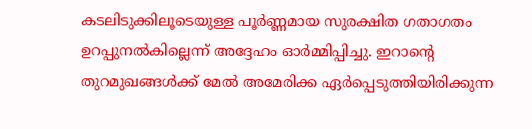കടലിടുക്കിലൂടെയുള്ള പൂർണ്ണമായ സുരക്ഷിത ഗതാഗതം ഉറപ്പുനൽകില്ലെന്ന് അദ്ദേഹം ഓർമ്മിപ്പിച്ചു. ഇറാന്റെ തുറമുഖങ്ങൾക്ക് മേൽ അമേരിക്ക ഏർപ്പെടുത്തിയിരിക്കുന്ന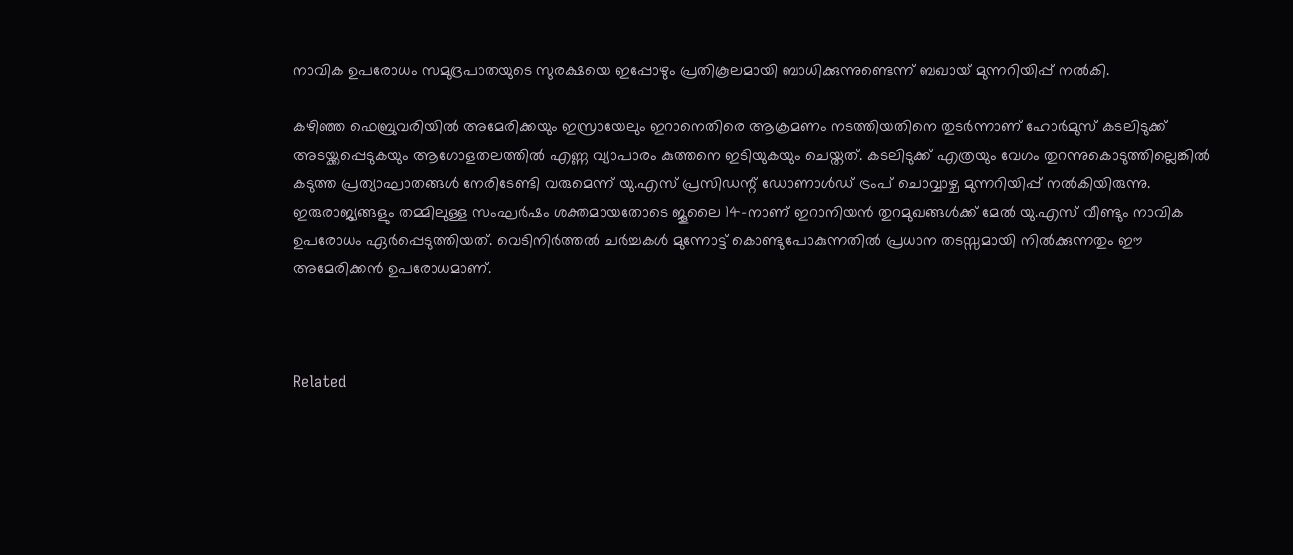നാവിക ഉപരോധം സമുദ്രപാതയുടെ സുരക്ഷയെ ഇപ്പോഴും പ്രതികൂലമായി ബാധിക്കുന്നുണ്ടെന്ന് ബഖായ് മുന്നറിയിപ്പ് നൽകി.

കഴിഞ്ഞ ഫെബ്രുവരിയിൽ അമേരിക്കയും ഇസ്രായേലും ഇറാനെതിരെ ആക്രമണം നടത്തിയതിനെ തുടർന്നാണ് ഹോർമുസ് കടലിടുക്ക് അടയ്ക്കപ്പെടുകയും ആഗോളതലത്തിൽ എണ്ണ വ്യാപാരം കുത്തനെ ഇടിയുകയും ചെയ്തത്. കടലിടുക്ക് എത്രയും വേഗം തുറന്നുകൊടുത്തില്ലെങ്കിൽ കടുത്ത പ്രത്യാഘാതങ്ങൾ നേരിടേണ്ടി വരുമെന്ന് യു.എസ് പ്രസിഡന്റ് ഡോണാൾഡ് ട്രംപ് ചൊവ്വാഴ്ച മുന്നറിയിപ്പ് നൽകിയിരുന്നു. ഇരുരാജ്യങ്ങളും തമ്മിലുള്ള സംഘർഷം ശക്തമായതോടെ ജൂലൈ 14-നാണ് ഇറാനിയൻ തുറമുഖങ്ങൾക്ക് മേൽ യു.എസ് വീണ്ടും നാവിക ഉപരോധം ഏർപ്പെടുത്തിയത്. വെടിനിർത്തൽ ചർച്ചകൾ മുന്നോട്ട് കൊണ്ടുപോകുന്നതിൽ പ്രധാന തടസ്സമായി നിൽക്കുന്നതും ഈ അമേരിക്കൻ ഉപരോധമാണ്.



Related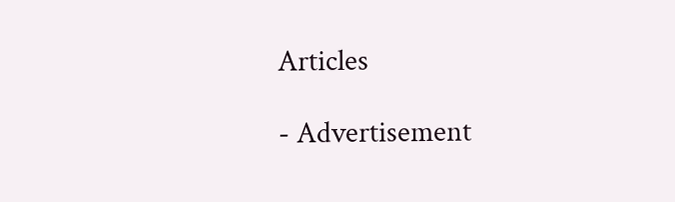Articles

- Advertisement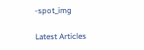-spot_img

Latest Articles